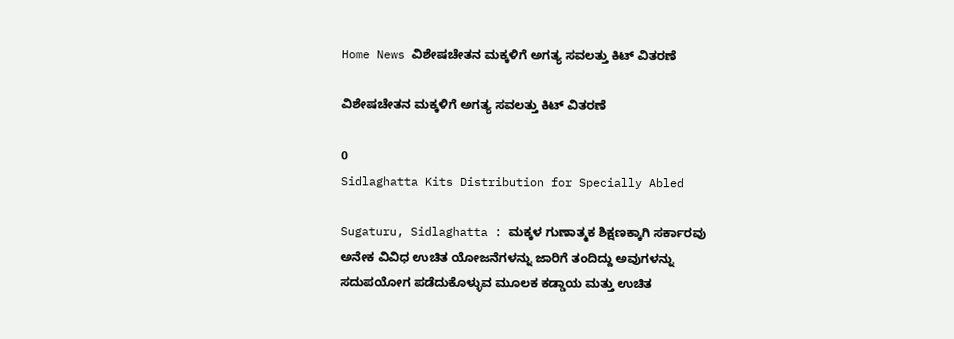Home News ವಿಶೇಷಚೇತನ ಮಕ್ಕಳಿಗೆ ಅಗತ್ಯ ಸವಲತ್ತು ಕಿಟ್ ವಿತರಣೆ

ವಿಶೇಷಚೇತನ ಮಕ್ಕಳಿಗೆ ಅಗತ್ಯ ಸವಲತ್ತು ಕಿಟ್ ವಿತರಣೆ

0
Sidlaghatta Kits Distribution for Specially Abled

Sugaturu, Sidlaghatta : ಮಕ್ಕಳ ಗುಣಾತ್ಮಕ ಶಿಕ್ಷಣಕ್ಕಾಗಿ ಸರ್ಕಾರವು ಅನೇಕ ವಿವಿಧ ಉಚಿತ ಯೋಜನೆಗಳನ್ನು ಜಾರಿಗೆ ತಂದಿದ್ದು ಅವುಗಳನ್ನು ಸದುಪಯೋಗ ಪಡೆದುಕೊಳ್ಳುವ ಮೂಲಕ ಕಡ್ಡಾಯ ಮತ್ತು ಉಚಿತ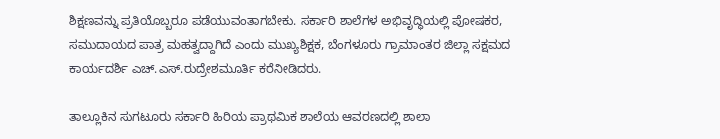ಶಿಕ್ಷಣವನ್ನು ಪ್ರತಿಯೊಬ್ಬರೂ ಪಡೆಯುವಂತಾಗಬೇಕು. ಸರ್ಕಾರಿ ಶಾಲೆಗಳ ಅಭಿವೃದ್ಧಿಯಲ್ಲಿ ಪೋಷಕರ, ಸಮುದಾಯದ ಪಾತ್ರ ಮಹತ್ವದ್ದಾಗಿದೆ ಎಂದು ಮುಖ್ಯಶಿಕ್ಷಕ, ಬೆಂಗಳೂರು ಗ್ರಾಮಾಂತರ ಜಿಲ್ಲಾ ಸಕ್ಷಮದ ಕಾರ್ಯದರ್ಶಿ ಎಚ್.ಎಸ್.ರುದ್ರೇಶಮೂರ್ತಿ ಕರೆನೀಡಿದರು.

ತಾಲ್ಲೂಕಿನ ಸುಗಟೂರು ಸರ್ಕಾರಿ ಹಿರಿಯ ಪ್ರಾಥಮಿಕ ಶಾಲೆಯ ಆವರಣದಲ್ಲಿ ಶಾಲಾ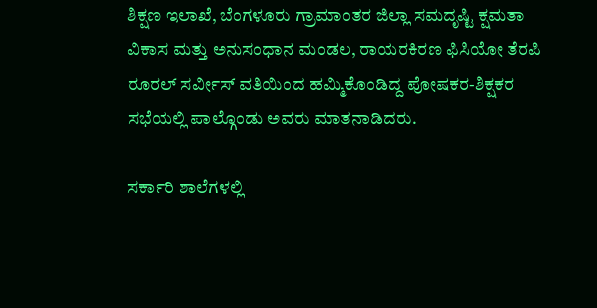ಶಿಕ್ಷಣ ಇಲಾಖೆ, ಬೆಂಗಳೂರು ಗ್ರಾಮಾಂತರ ಜಿಲ್ಲಾ ಸಮದೃಷ್ಟಿ ಕ್ಷಮತಾ ವಿಕಾಸ ಮತ್ತು ಅನುಸಂಧಾನ ಮಂಡಲ, ರಾಯರಕಿರಣ ಫಿಸಿಯೋ ತೆರಪಿ ರೂರಲ್ ಸರ್ವೀಸ್ ವತಿಯಿಂದ ಹಮ್ಮಿಕೊಂಡಿದ್ದ ಪೋಷಕರ-ಶಿಕ್ಷಕರ ಸಭೆಯಲ್ಲಿ ಪಾಲ್ಗೊಂಡು ಅವರು ಮಾತನಾಡಿದರು.

ಸರ್ಕಾರಿ ಶಾಲೆಗಳಲ್ಲಿ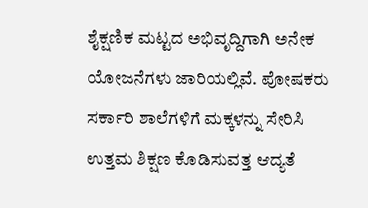ಶೈಕ್ಷಣಿಕ ಮಟ್ಟದ ಅಭಿವೃದ್ದಿಗಾಗಿ ಅನೇಕ ಯೋಜನೆಗಳು ಜಾರಿಯಲ್ಲಿವೆ. ಪೋಷಕರು ಸರ್ಕಾರಿ ಶಾಲೆಗಳಿಗೆ ಮಕ್ಕಳನ್ನು ಸೇರಿಸಿ ಉತ್ತಮ ಶಿಕ್ಷಣ ಕೊಡಿಸುವತ್ತ ಆದ್ಯತೆ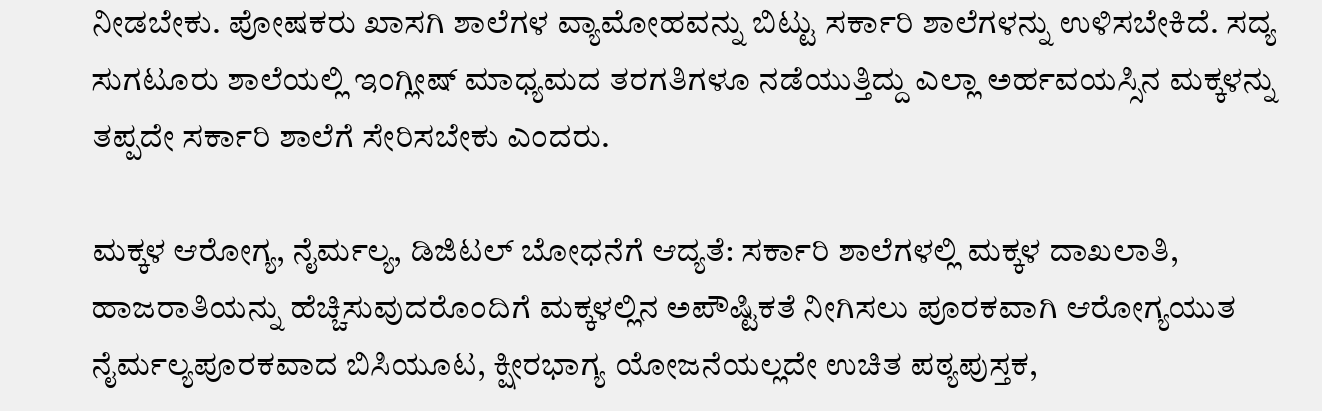ನೀಡಬೇಕು. ಪೋಷಕರು ಖಾಸಗಿ ಶಾಲೆಗಳ ವ್ಯಾಮೋಹವನ್ನು ಬಿಟ್ಟು ಸರ್ಕಾರಿ ಶಾಲೆಗಳನ್ನು ಉಳಿಸಬೇಕಿದೆ. ಸದ್ಯ ಸುಗಟೂರು ಶಾಲೆಯಲ್ಲಿ ಇಂಗ್ಲೀಷ್ ಮಾಧ್ಯಮದ ತರಗತಿಗಳೂ ನಡೆಯುತ್ತಿದ್ದು ಎಲ್ಲಾ ಅರ್ಹವಯಸ್ಸಿನ ಮಕ್ಕಳನ್ನು ತಪ್ಪದೇ ಸರ್ಕಾರಿ ಶಾಲೆಗೆ ಸೇರಿಸಬೇಕು ಎಂದರು.

ಮಕ್ಕಳ ಆರೋಗ್ಯ, ನೈರ್ಮಲ್ಯ, ಡಿಜಿಟಲ್ ಬೋಧನೆಗೆ ಆದ್ಯತೆ: ಸರ್ಕಾರಿ ಶಾಲೆಗಳಲ್ಲಿ ಮಕ್ಕಳ ದಾಖಲಾತಿ, ಹಾಜರಾತಿಯನ್ನು ಹೆಚ್ಚಿಸುವುದರೊಂದಿಗೆ ಮಕ್ಕಳಲ್ಲಿನ ಅಪೌಷ್ಟಿಕತೆ ನೀಗಿಸಲು ಪೂರಕವಾಗಿ ಆರೋಗ್ಯಯುತ ನೈರ್ಮಲ್ಯಪೂರಕವಾದ ಬಿಸಿಯೂಟ, ಕ್ಷೀರಭಾಗ್ಯ ಯೋಜನೆಯಲ್ಲದೇ ಉಚಿತ ಪಠ್ಯಪುಸ್ತಕ,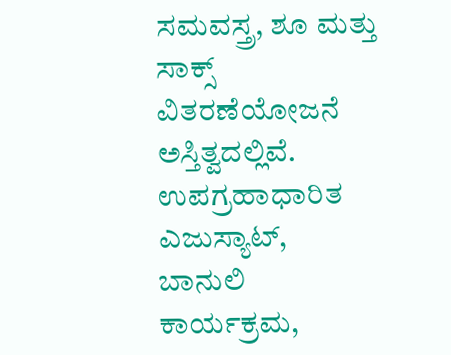ಸಮವಸ್ತ್ರ, ಶೂ ಮತ್ತು ಸಾಕ್ಸ್ ವಿತರಣೆಯೋಜನೆ ಅಸ್ತಿತ್ವದಲ್ಲಿವೆ. ಉಪಗ್ರಹಾಧಾರಿತ ಎಜುಸ್ಯಾಟ್, ಬಾನುಲಿ ಕಾರ್ಯಕ್ರಮ,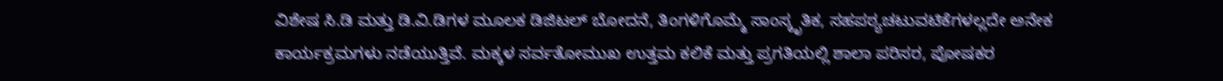ವಿಶೇಷ ಸಿ.ಡಿ ಮತ್ತು ಡಿ.ವಿ.ಡಿಗಳ ಮೂಲಕ ಡಿಜಿಟಲ್ ಬೋದನೆ, ತಿಂಗಳಿಗೊಮ್ಮೆ ಸಾಂಸ್ಕೃತಿಕ, ಸಹಪಠ್ಯಚಟುವಟಿಕೆಗಳಲ್ಲದೇ ಅನೇಕ ಕಾರ್ಯಕ್ರಮಗಳು ನಡೆಯುತ್ತಿವೆ. ಮಕ್ಕಳ ಸರ್ವತೋಮುಖ ಉತ್ತಮ ಕಲಿಕೆ ಮತ್ತು ಪ್ರಗತಿಯಲ್ಲಿ ಶಾಲಾ ಪರಿಸರ, ಪೋಷಕರ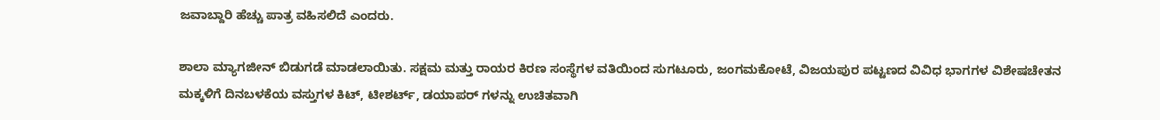ಜವಾಬ್ದಾರಿ ಹೆಚ್ಚು ಪಾತ್ರ ವಹಿಸಲಿದೆ ಎಂದರು.

ಶಾಲಾ ಮ್ಯಾಗಜೀನ್ ಬಿಡುಗಡೆ ಮಾಡಲಾಯಿತು. ಸಕ್ಷಮ ಮತ್ತು ರಾಯರ ಕಿರಣ ಸಂಸ್ಥೆಗಳ ವತಿಯಿಂದ ಸುಗಟೂರು, ಜಂಗಮಕೋಟೆ, ವಿಜಯಪುರ ಪಟ್ಟಣದ ವಿವಿಧ ಭಾಗಗಳ ವಿಶೇಷಚೇತನ ಮಕ್ಕಳಿಗೆ ದಿನಬಳಕೆಯ ವಸ್ತುಗಳ ಕಿಟ್, ಟೀಶರ್ಟ್, ಡಯಾಪರ್‌ ಗಳನ್ನು ಉಚಿತವಾಗಿ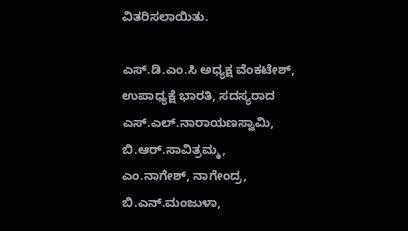ವಿತರಿಸಲಾಯಿತು.

ಎಸ್‌.ಡಿ.ಎಂ.ಸಿ ಅಧ್ಯಕ್ಷ ವೆಂಕಟೇಶ್, ಉಪಾಧ್ಯಕ್ಷೆ ಭಾರತಿ, ಸದಸ್ಯರಾದ ಎಸ್.ಎಲ್.ನಾರಾಯಣಸ್ವಾಮಿ, ಬಿ.ಆರ್.ಸಾವಿತ್ರಮ್ಮ, ಎಂ.ನಾಗೇಶ್, ನಾಗೇಂದ್ರ, ಬಿ.ಎನ್.ಮಂಜುಳಾ,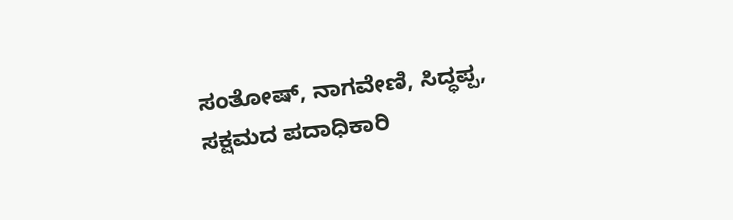ಸಂತೋಷ್, ನಾಗವೇಣಿ, ಸಿದ್ಧಪ್ಪ, ಸಕ್ಷಮದ ಪದಾಧಿಕಾರಿ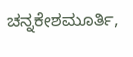ಚನ್ನಕೇಶಮೂರ್ತಿ,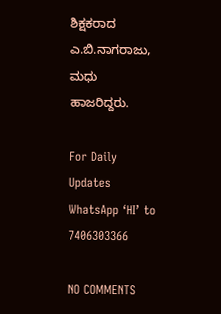ಶಿಕ್ಷಕರಾದ ಎ.ಬಿ.ನಾಗರಾಜು, ಮಧು ಹಾಜರಿದ್ದರು.

For Daily Updates WhatsApp ‘HI’ to 7406303366

NO COMMENTS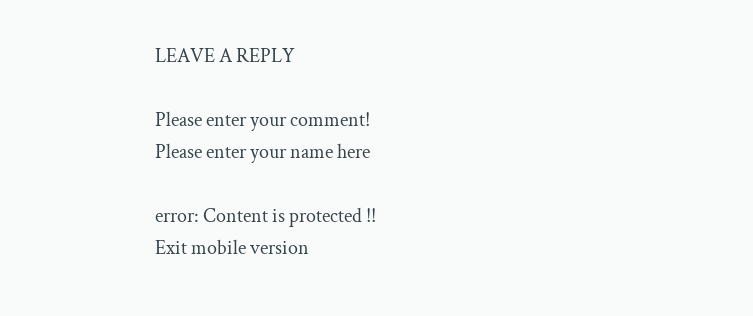LEAVE A REPLY

Please enter your comment!
Please enter your name here

error: Content is protected !!
Exit mobile version